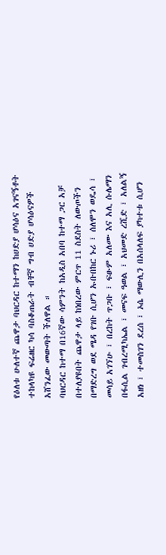የዕለቱ ሁለተኛ ጨዋታ ባህርዳር ከተማን ከሀድያ ሆሳዕና አገናኝቶት ተከላካዩ ፍሬዘር ካሳ ባስቆጠራት ብቸኛ ግብ ሀድያ ሆሳዕናዎች አሸንፈው መውጣት ችለዋል ።
ባህርዳር ከተማ በ16ኛው ሳምንት ከአዲስ አበባ ከተማ ጋር አቻ በተለያዩበት ጨዋታ ላይ ከነበረው ምርጥ 11 ስደስት ለውጦችን በማድረግ ወደ ሜዳ የገቡ ሲሆን ኡቡበከር ኑሪ ፣ ሰለሞን ወዴሳ ፣ መሳይ አገኘሁ ፣ በረከት ጥጋቡ ፣ ፍፁም አለሙ እና አሊ ሱሌማን በፋሲል ገብረሚካኤል ፣ መናፍ ዓወል ፣ አህመድ ረሺድ ፣ አለልኝ አዘነ ፣ ተመስገን ደረሰ ፣ ኦሴ ማውሊን በአሰላለፍ ያካተቱ ሲሆን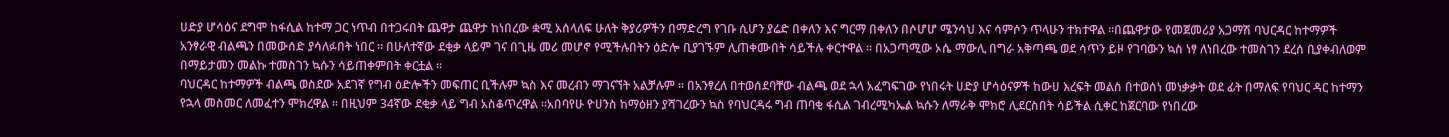ሀድያ ሆሳዕና ደግሞ ከፋሲል ከተማ ጋር ነጥብ በተጋሩበት ጨዋታ ጨዋታ ከነበረው ቋሚ አሰላለፍ ሁለት ቅያሪዎችን በማድረግ የገቡ ሲሆን ያሬድ በቀለን እና ግርማ በቀለን በሶሆሆ ሜንሳህ እና ሳምሶን ጥላሁን ተክተዋል ።በጨዋታው የመጀመሪያ አጋማሽ ባህርዳር ከተማዎች አንፃራዊ ብልጫን በመውሰድ ያሳለፉበት ነበር ። በሁለተኛው ደቂቃ ላይም ገና በጊዜ መሪ መሆኖ የሚችሉበትን ዕድሎ ቢያገኙም ሊጠቀሙበት ሳይችሉ ቀርተዋል ። በአጋጣሚው ኦሴ ማውሊ በግራ አቅጣጫ ወደ ሳጥን ይዞ የገባውን ኳስ ነፃ ለነበረው ተመስገን ደረሰ ቢያቀብለወም በማይታመን መልኩ ተመስገን ኳሱን ሳይጠቀምበት ቀርቷል ።
ባህርዳር ከተማዎች ብልጫ ወስደው አደገኛ የግብ ዕድሎችን መፍጠር ቢችሉም ኳስ እና መረብን ማገናኘት አልቻሉም ። በአንፃረለ በተወሰደባቸው ብልጫ ወደ ኋላ አፈግፍገው የነበሩት ሀድያ ሆሳዕናዎች ከውሀ እረፍት መልስ በተወሰነ መነቃቃት ወደ ፊት በማለፍ የባህር ዳር ከተማን የኋላ መስመር ለመፈተን ሞክረዋል ። በዚህም 34ኛው ደቂቃ ላይ ግብ አስቆጥረዋል ።አበባየሁ ዮሀንስ ከማዕዘን ያሻገረውን ኳስ የባህርዳሩ ግብ ጠባቂ ፋሲል ገብረሚካኤል ኳሱን ለማራቅ ሞክሮ ሊደርስበት ሳይችል ሲቀር ከጀርባው የነበረው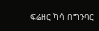ፍሬዘር ካሳ በግንባር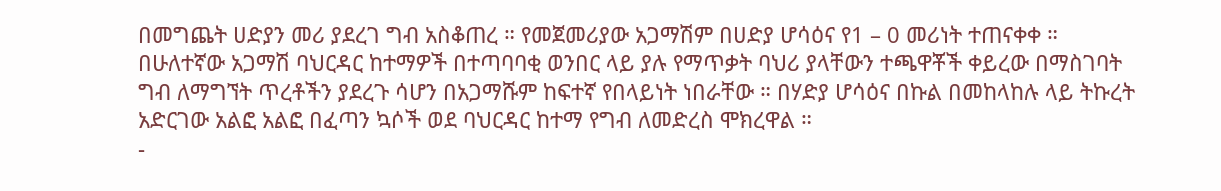በመግጨት ሀድያን መሪ ያደረገ ግብ አስቆጠረ ። የመጀመሪያው አጋማሽም በሀድያ ሆሳዕና የ1 – 0 መሪነት ተጠናቀቀ ።
በሁለተኛው አጋማሽ ባህርዳር ከተማዎች በተጣባባቂ ወንበር ላይ ያሉ የማጥቃት ባህሪ ያላቸውን ተጫዋቾች ቀይረው በማስገባት ግብ ለማግኘት ጥረቶችን ያደረጉ ሳሆን በአጋማሹም ከፍተኛ የበላይነት ነበራቸው ። በሃድያ ሆሳዕና በኩል በመከላከሉ ላይ ትኩረት አድርገው አልፎ አልፎ በፈጣን ኳሶች ወደ ባህርዳር ከተማ የግብ ለመድረስ ሞክረዋል ።
-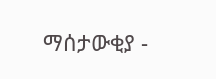ማሰታውቂያ -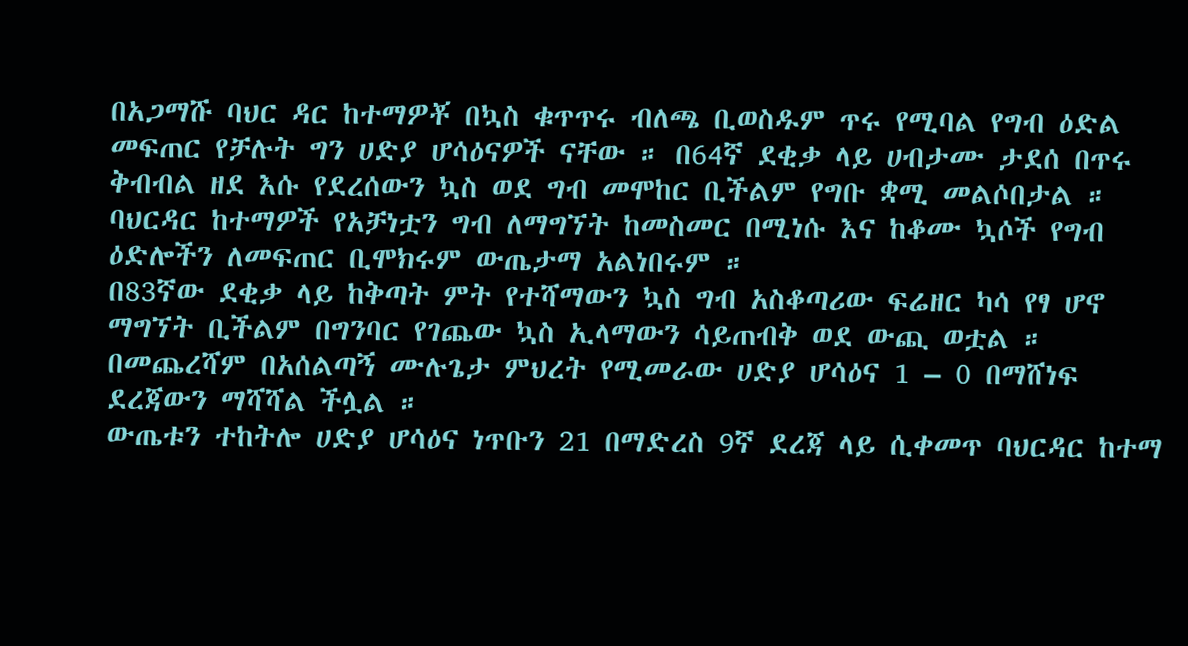በአጋማሹ ባህር ዳር ከተማዎቾ በኳስ ቁጥጥሩ ብለጫ ቢወስዱም ጥሩ የሚባል የግብ ዕድል መፍጠር የቻሉት ግን ሀድያ ሆሳዕናዎች ናቸው ። በ64ኛ ደቂቃ ላይ ሀብታሙ ታደሰ በጥሩ ቅብብል ዘደ እሱ የደረሰውን ኳስ ወደ ግብ መሞከር ቢችልም የግቡ ቋሚ መልሶበታል ።
ባህርዳር ከተማዎች የአቻነቷን ግብ ለማግኘት ከመስመር በሚነሱ እና ከቆሙ ኳሶች የግብ ዕድሎችን ለመፍጠር ቢሞክሩም ውጤታማ አልነበሩም ።
በ83ኛው ደቂቃ ላይ ከቅጣት ምት የተሻማውን ኳስ ግብ አስቆጣሪው ፍሬዘር ካሳ የፃ ሆኖ ማግኘት ቢችልም በግንባር የገጨው ኳስ ኢላማውን ሳይጠብቅ ወደ ውጪ ወቷል ።
በመጨረሻም በአሰልጣኝ ሙሉጌታ ምህረት የሚመራው ሀድያ ሆሳዕና 1 – 0 በማሸነፍ ደረጃውን ማሻሻል ችሏል ።
ውጤቱን ተከትሎ ሀድያ ሆሳዕና ነጥቡን 21 በማድረስ 9ኛ ደረጃ ላይ ሲቀመጥ ባህርዳር ከተማ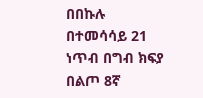በበኩሉ በተመሳሳይ 21 ነጥብ በግብ ክፍያ በልጦ 8ኛ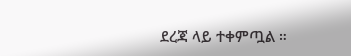ደረጃ ላይ ተቀምጧል ።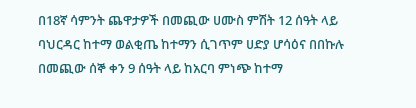በ18ኛ ሳምንት ጨዋታዎች በመጪው ሀሙስ ምሽት 12 ሰዓት ላይ ባህርዳር ከተማ ወልቂጤ ከተማን ሲገጥም ሀድያ ሆሳዕና በበኩሉ በመጪው ሰኞ ቀን 9 ሰዓት ላይ ከአርባ ምነጭ ከተማ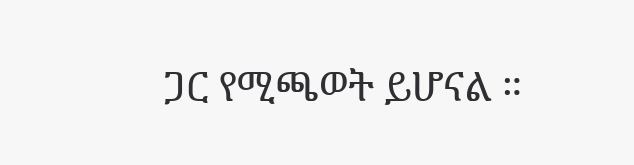ጋር የሚጫወት ይሆናል ።